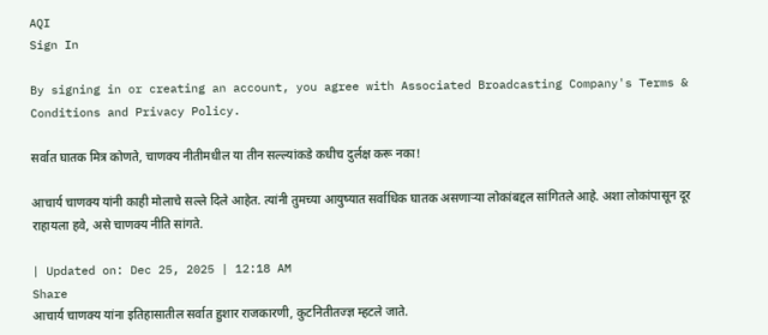AQI
Sign In

By signing in or creating an account, you agree with Associated Broadcasting Company's Terms & Conditions and Privacy Policy.

सर्वात घातक मित्र कोणते, चाणक्य नीतीमधील या तीन सल्ल्यांकडे कधीच दुर्लक्ष करू नका!

आचार्य चाणक्य यांनी काही मोलाचे सल्ले दिले आहेत. त्यांनी तुमच्या आयुष्यात सर्वाधिक घातक असणाऱ्या लोकांबद्दल सांगितले आहे. अशा लोकांपासून दूर राहायला हवे, असे चाणक्य नीति सांगते.

| Updated on: Dec 25, 2025 | 12:18 AM
Share
आचार्य चाणक्य यांना इतिहासातील सर्वात हुशार राजकारणी, कुटनितीतज्ज्ञ म्हटले जाते.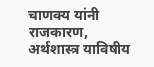चाणक्य यांनी राजकारण, अर्थशास्त्र याविषीय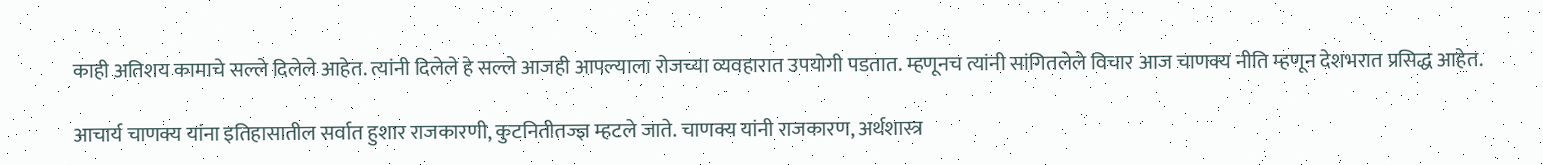काही अतिशय कामाचे सल्ले दिलेले आहेत. त्यांनी दिलेले हे सल्ले आजही आपल्याला रोजच्या व्यवहारात उपयोगी पडतात. म्हणूनच त्यांनी सांगितलेले विचार आज चाणक्य नीति म्हणून देशभरात प्रसिद्ध आहेत.

आचार्य चाणक्य यांना इतिहासातील सर्वात हुशार राजकारणी, कुटनितीतज्ज्ञ म्हटले जाते. चाणक्य यांनी राजकारण, अर्थशास्त्र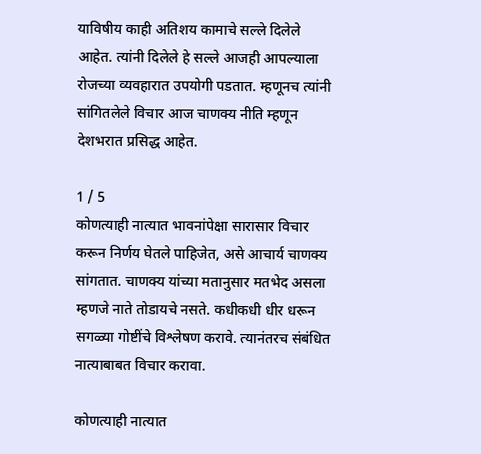याविषीय काही अतिशय कामाचे सल्ले दिलेले आहेत. त्यांनी दिलेले हे सल्ले आजही आपल्याला रोजच्या व्यवहारात उपयोगी पडतात. म्हणूनच त्यांनी सांगितलेले विचार आज चाणक्य नीति म्हणून देशभरात प्रसिद्ध आहेत.

1 / 5
कोणत्याही नात्यात भावनांपेक्षा सारासार विचार करून निर्णय घेतले पाहिजेत, असे आचार्य चाणक्य सांगतात. चाणक्य यांच्या मतानुसार मतभेद असला म्हणजे नाते तोडायचे नसते. कधीकधी धीर धरून सगळ्या गोष्टींचे विश्लेषण करावे. त्यानंतरच संबंधित नात्याबाबत विचार करावा.

कोणत्याही नात्यात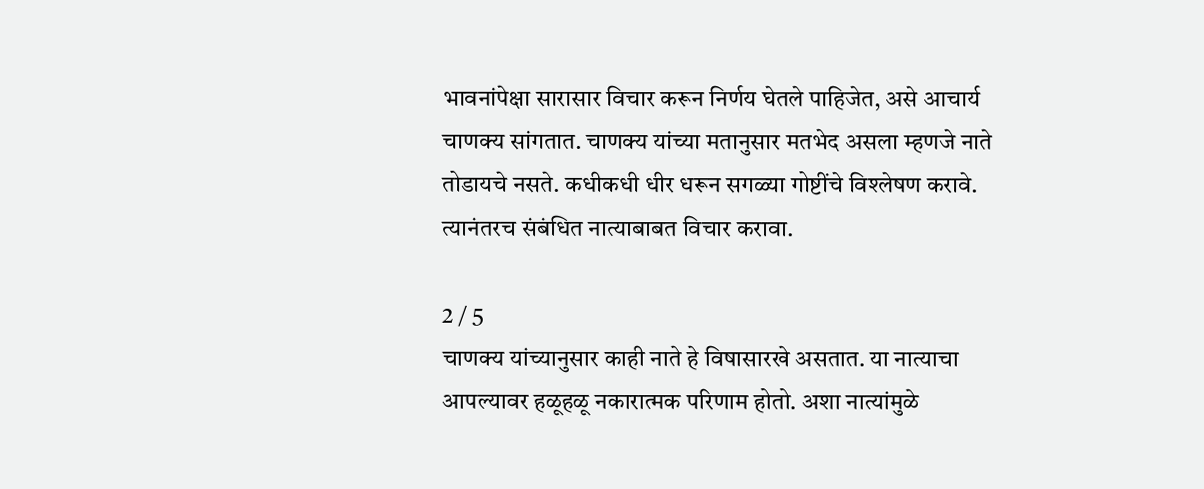भावनांपेक्षा सारासार विचार करून निर्णय घेतले पाहिजेत, असे आचार्य चाणक्य सांगतात. चाणक्य यांच्या मतानुसार मतभेद असला म्हणजे नाते तोडायचे नसते. कधीकधी धीर धरून सगळ्या गोष्टींचे विश्लेषण करावे. त्यानंतरच संबंधित नात्याबाबत विचार करावा.

2 / 5
चाणक्य यांच्यानुसार काही नाते हे विषासारखे असतात. या नात्याचा आपल्यावर हळूहळू नकारात्मक परिणाम होतो. अशा नात्यांमुळे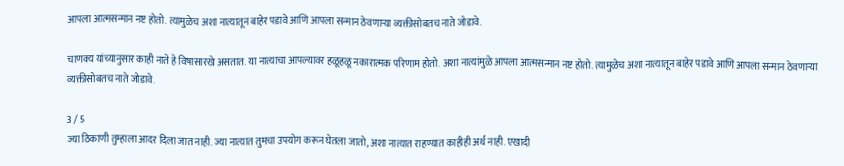आपला आत्मसन्मान नष्ट होतो. त्यामुळेच अशा नात्यातून बाहेर पडावे आणि आपला सन्मान ठेवणाऱ्या व्यक्तीसोबतच नाते जोडावे.

चाणक्य यांच्यानुसार काही नाते हे विषासारखे असतात. या नात्याचा आपल्यावर हळूहळू नकारात्मक परिणाम होतो. अशा नात्यांमुळे आपला आत्मसन्मान नष्ट होतो. त्यामुळेच अशा नात्यातून बाहेर पडावे आणि आपला सन्मान ठेवणाऱ्या व्यक्तीसोबतच नाते जोडावे.

3 / 5
ज्या ठिकाणी तुम्हाला आदर दिला जात नाही. ज्या नात्यात तुमचा उपयोग करून घेतला जातो, अशा नात्यात राहण्यात काहीही अर्थ नाही. एखादी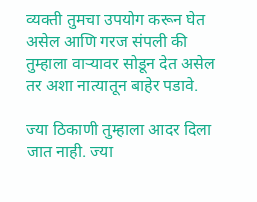व्यक्ती तुमचा उपयोग करून घेत असेल आणि गरज संपली की तुम्हाला वाऱ्यावर सोडून देत असेल तर अशा नात्यातून बाहेर पडावे.

ज्या ठिकाणी तुम्हाला आदर दिला जात नाही. ज्या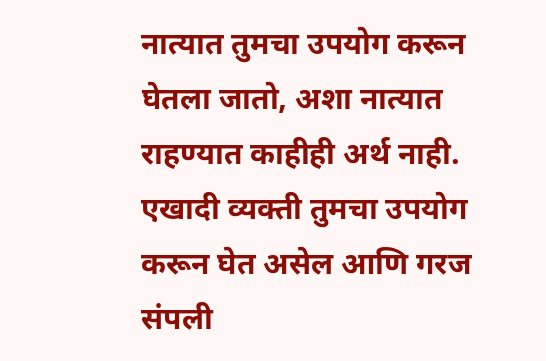नात्यात तुमचा उपयोग करून घेतला जातो, अशा नात्यात राहण्यात काहीही अर्थ नाही. एखादी व्यक्ती तुमचा उपयोग करून घेत असेल आणि गरज संपली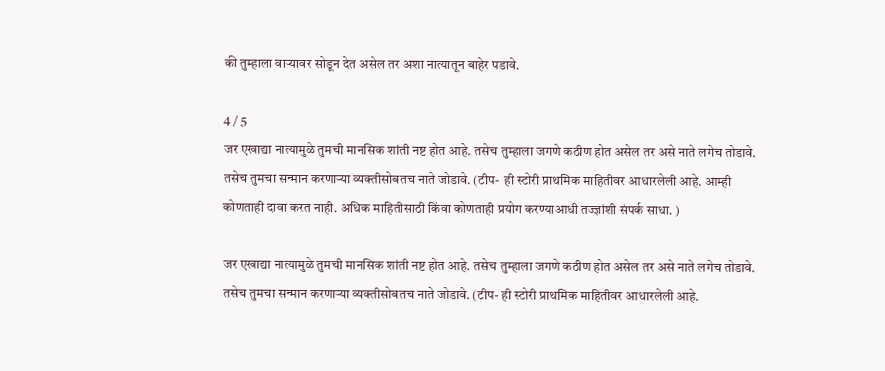की तुम्हाला वाऱ्यावर सोडून देत असेल तर अशा नात्यातून बाहेर पडावे.

4 / 5
जर एखाद्या नात्यामुळे तुमची मानसिक शांती नष्ट होत आहे. तसेच तुम्हाला जगणे कठीण होत असेल तर असे नाते लगेच तोडावे. तसेच तुमचा सन्मान करणाऱ्या व्यक्तीसोबतच नाते जोडावे. (टीप-  ही स्टोरी प्राथमिक माहितीवर आधारलेली आहे. आम्ही कोणताही दावा करत नाही. अधिक माहितीसाठी किंवा कोणताही प्रयोग करण्याआधी तज्ज्ञांशी संपर्क साधा. )

जर एखाद्या नात्यामुळे तुमची मानसिक शांती नष्ट होत आहे. तसेच तुम्हाला जगणे कठीण होत असेल तर असे नाते लगेच तोडावे. तसेच तुमचा सन्मान करणाऱ्या व्यक्तीसोबतच नाते जोडावे. (टीप- ही स्टोरी प्राथमिक माहितीवर आधारलेली आहे.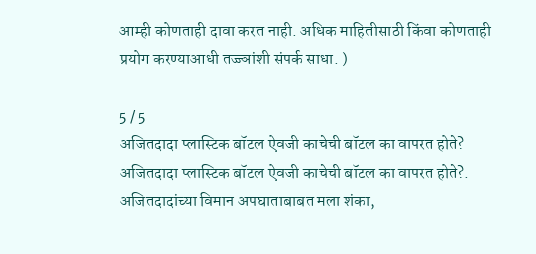आम्ही कोणताही दावा करत नाही. अधिक माहितीसाठी किंवा कोणताही प्रयोग करण्याआधी तज्ज्ञांशी संपर्क साधा. )

5 / 5
अजितदादा प्लास्टिक बॉटल ऐवजी काचेची बॉटल का वापरत होते?
अजितदादा प्लास्टिक बॉटल ऐवजी काचेची बॉटल का वापरत होते?.
अजितदादांच्या विमान अपघाताबाबत मला शंका,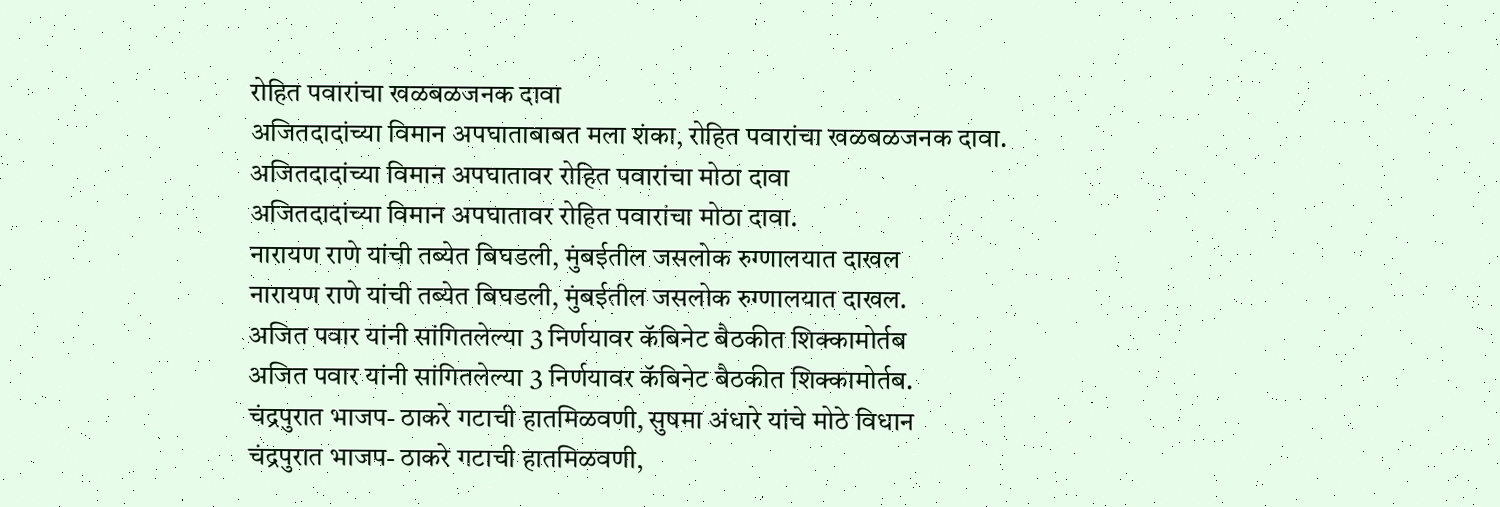रोहित पवारांचा खळबळजनक दावा
अजितदादांच्या विमान अपघाताबाबत मला शंका, रोहित पवारांचा खळबळजनक दावा.
अजितदादांच्या विमान अपघातावर रोहित पवारांचा मोठा दावा
अजितदादांच्या विमान अपघातावर रोहित पवारांचा मोठा दावा.
नारायण राणे यांची तब्येत बिघडली, मुंबईतील जसलोक रुग्णालयात दाखल
नारायण राणे यांची तब्येत बिघडली, मुंबईतील जसलोक रुग्णालयात दाखल.
अजित पवार यांनी सांगितलेल्या 3 निर्णयावर कॅबिनेट बैठकीत शिक्कामोर्तब
अजित पवार यांनी सांगितलेल्या 3 निर्णयावर कॅबिनेट बैठकीत शिक्कामोर्तब.
चंद्रपुरात भाजप- ठाकरे गटाची हातमिळवणी, सुषमा अंधारे यांचे मोठे विधान
चंद्रपुरात भाजप- ठाकरे गटाची हातमिळवणी,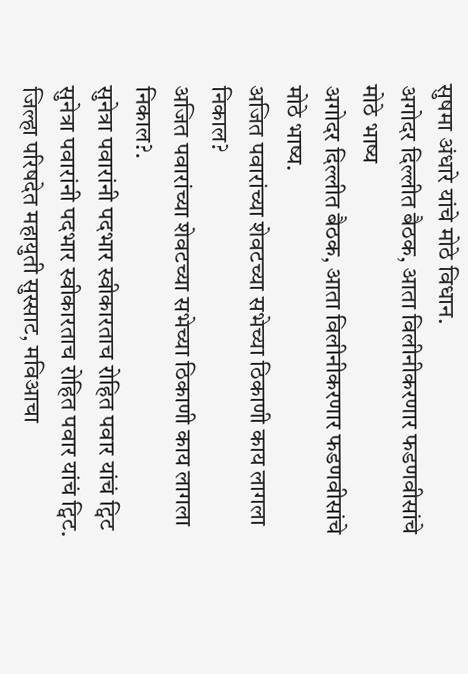सुषमा अंधारे यांचे मोठे विधान.
अगोदर दिल्लीत बैठक, आता विलीनीकरणार फडणवीसांचे मोठे भाष्य
अगोदर दिल्लीत बैठक, आता विलीनीकरणार फडणवीसांचे मोठे भाष्य.
अजित पवारांच्या शेवटच्या सभेच्या ठिकाणी काय लागला निकाल?
अजित पवारांच्या शेवटच्या सभेच्या ठिकाणी काय लागला निकाल?.
सुनेत्रा पवारांनी पदभार स्वीकारताच रोहित पवार यांचं ट्विट
सुनेत्रा पवारांनी पदभार स्वीकारताच रोहित पवार यांचं ट्विट.
जिल्हा परिषदेत महायुती सुस्साट, मविआचा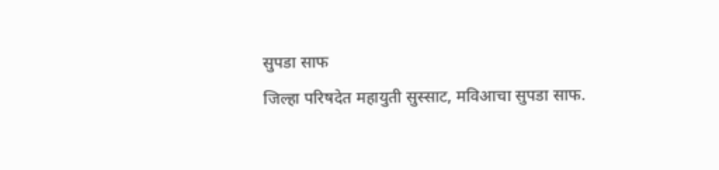सुपडा साफ
जिल्हा परिषदेत महायुती सुस्साट, मविआचा सुपडा साफ.